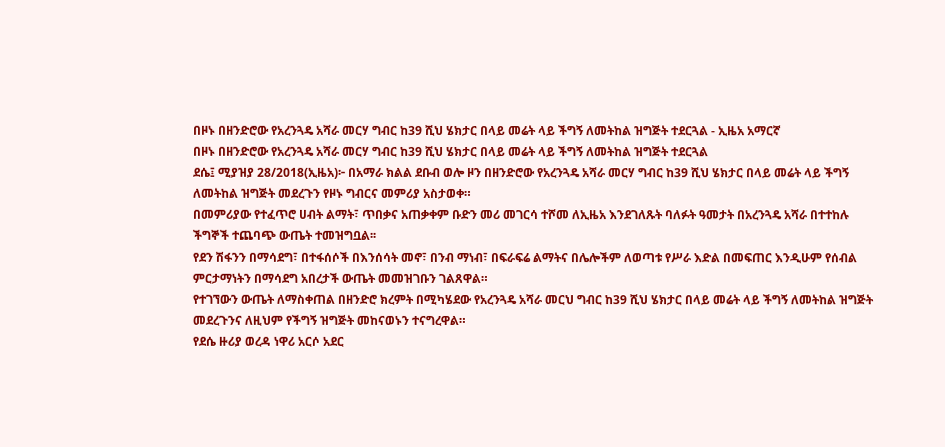በዞኑ በዘንድሮው የአረንጓዴ አሻራ መርሃ ግብር ከ39 ሺህ ሄክታር በላይ መሬት ላይ ችግኝ ለመትከል ዝግጅት ተደርጓል - ኢዜአ አማርኛ
በዞኑ በዘንድሮው የአረንጓዴ አሻራ መርሃ ግብር ከ39 ሺህ ሄክታር በላይ መሬት ላይ ችግኝ ለመትከል ዝግጅት ተደርጓል
ደሴ፤ ሚያዝያ 28/2018(ኢዜአ)፦ በአማራ ክልል ደቡብ ወሎ ዞን በዘንድሮው የአረንጓዴ አሻራ መርሃ ግብር ከ39 ሺህ ሄክታር በላይ መሬት ላይ ችግኝ ለመትከል ዝግጅት መደረጉን የዞኑ ግብርና መምሪያ አስታወቀ።
በመምሪያው የተፈጥሮ ሀብት ልማት፣ ጥበቃና አጠቃቀም ቡድን መሪ መገርሳ ተሾመ ለኢዜአ እንደገለጹት ባለፉት ዓመታት በአረንጓዴ አሻራ በተተከሉ ችግኞች ተጨባጭ ውጤት ተመዝግቧል፡፡
የደን ሽፋንን በማሳደግ፣ በተፋሰሶች በእንሰሳት መኖ፣ በንብ ማነብ፣ በፍራፍሬ ልማትና በሌሎችም ለወጣቱ የሥራ እድል በመፍጠር እንዲሁም የሰብል ምርታማነትን በማሳደግ አበረታች ውጤት መመዝገቡን ገልጸዋል።
የተገኘውን ውጤት ለማስቀጠል በዘንድሮ ክረምት በሚካሄደው የአረንጓዴ አሻራ መርህ ግብር ከ39 ሺህ ሄክታር በላይ መሬት ላይ ችግኝ ለመትከል ዝግጅት መደረጉንና ለዚህም የችግኝ ዝግጅት መከናወኑን ተናግረዋል።
የደሴ ዙሪያ ወረዳ ነዋሪ አርሶ አደር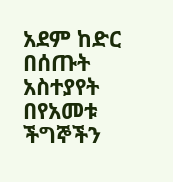አደም ከድር በሰጡት አስተያየት በየአመቱ ችግኞችን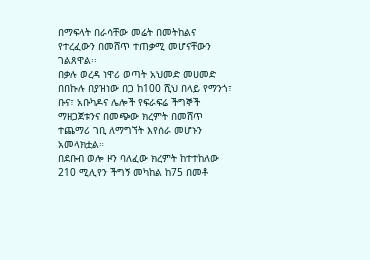በማፍላት በራሳቸው መሬት በመትከልና የተረፈውን በመሸጥ ተጠቃሚ መሆናቸውን ገልጸዋል፡፡
በቃሉ ወረዳ ነዋሪ ወጣት አህመድ መሀመድ በበኩሉ በያዝነው በጋ ከ100 ሺህ በላይ የማንጎ፣ ቡና፣ አቡካዶና ሌሎች የፍራፍሬ ችግኞች ማዘጋጀቱንና በመጭው ክረምት በመሸጥ ተጨማሪ ገቢ ለማግኘት እየሰራ መሆኑን አመላክቷል።
በደቡብ ወሎ ዞን ባለፈው ክረምት ከተተከለው 210 ሚሊየን ችግኝ መካከል ከ75 በመቶ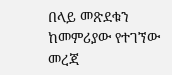በላይ መጽደቁን ከመምሪያው የተገኘው መረጃ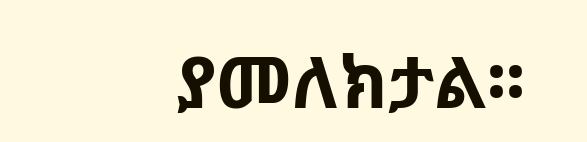ያመለክታል፡፡